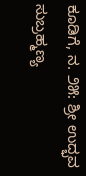ಕೂಡಿಗೆ, ನ. ೨೫: ಶ್ರೀ ಉದ್ಭವ ಸುಬ್ರಹ್ಮಣ್ಯ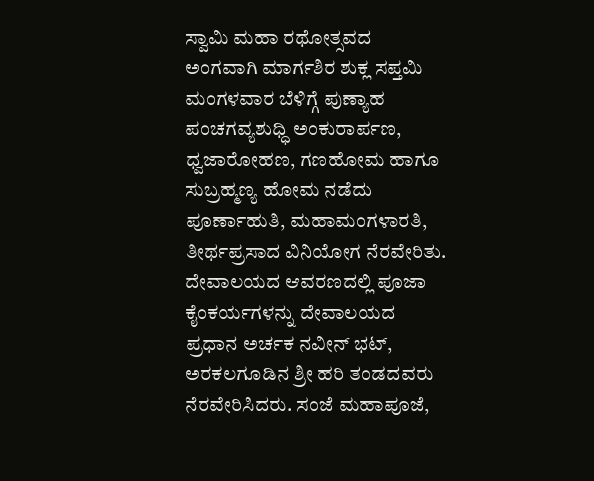ಸ್ವಾಮಿ ಮಹಾ ರಥೋತ್ಸವದ ಅಂಗವಾಗಿ ಮಾರ್ಗಶಿರ ಶುಕ್ಲ ಸಪ್ತಮಿ ಮಂಗಳವಾರ ಬೆಳಿಗ್ಗೆ ಪುಣ್ಯಾಹ ಪಂಚಗವ್ಯಶುಧ್ಧಿ ಅಂಕುರಾರ್ಪಣ, ಧ್ವಜಾರೋಹಣ, ಗಣಹೋಮ ಹಾಗೂ ಸುಬ್ರಹ್ಮಣ್ಯ ಹೋಮ ನಡೆದು ಪೂರ್ಣಾಹುತಿ, ಮಹಾಮಂಗಳಾರತಿ, ತೀರ್ಥಪ್ರಸಾದ ವಿನಿಯೋಗ ನೆರವೇರಿತು. ದೇವಾಲಯದ ಆವರಣದಲ್ಲಿ ಪೂಜಾ ಕೈಂಕರ್ಯಗಳನ್ನು ದೇವಾಲಯದ ಪ್ರಧಾನ ಅರ್ಚಕ ನವೀನ್ ಭಟ್, ಅರಕಲಗೂಡಿನ ಶ್ರೀ ಹರಿ ತಂಡದವರು ನೆರವೇರಿಸಿದರು. ಸಂಜೆ ಮಹಾಪೂಜೆ,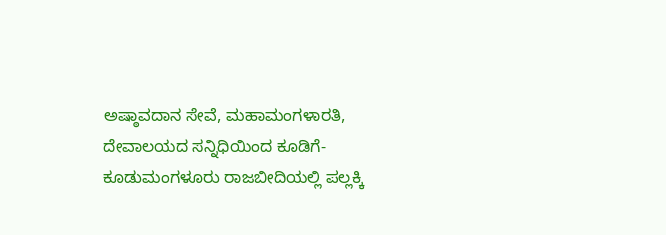ಅಷ್ಠಾವದಾನ ಸೇವೆ, ಮಹಾಮಂಗಳಾರತಿ, ದೇವಾಲಯದ ಸನ್ನಿಧಿಯಿಂದ ಕೂಡಿಗೆ-ಕೂಡುಮಂಗಳೂರು ರಾಜಬೀದಿಯಲ್ಲಿ ಪಲ್ಲಕ್ಕಿ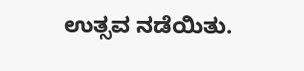ಉತ್ಸವ ನಡೆಯಿತು.